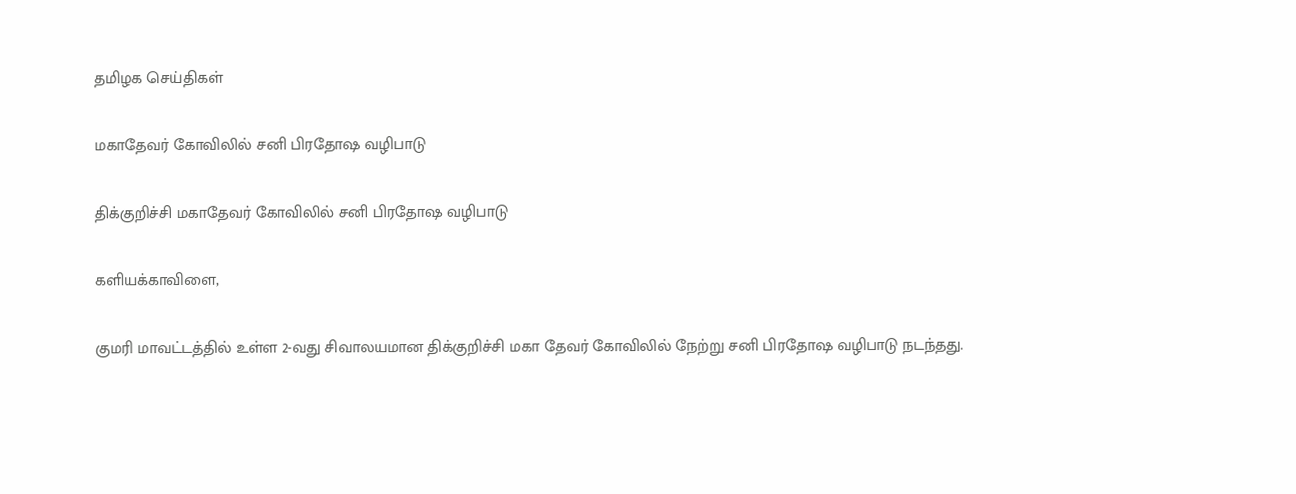தமிழக செய்திகள்

மகாதேவர் கோவிலில் சனி பிரதோஷ வழிபாடு

திக்குறிச்சி மகாதேவர் கோவிலில் சனி பிரதோஷ வழிபாடு

களியக்காவிளை,

குமரி மாவட்டத்தில் உள்ள 2-வது சிவாலயமான திக்குறிச்சி மகா தேவர் கோவிலில் நேற்று சனி பிரதோஷ வழிபாடு நடந்தது.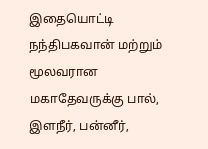இதையொட்டி நந்திபகவான் மற்றும் மூலவரான மகாதேவருக்கு பால், இளநீர், பன்னீர்,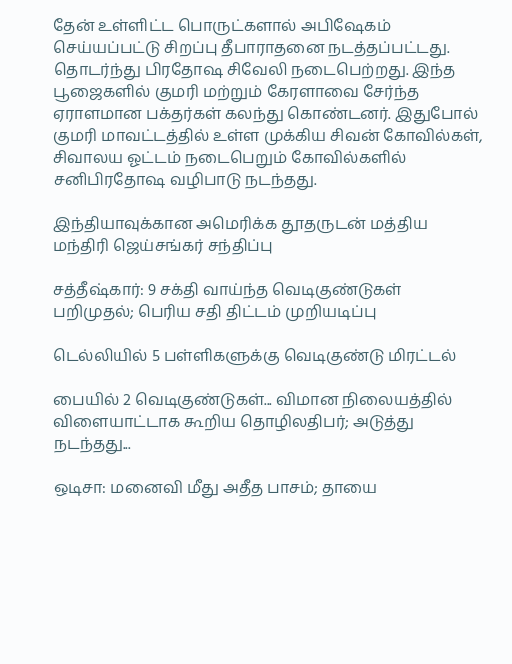தேன் உள்ளிட்ட பொருட்களால் அபிஷேகம் செய்யப்பட்டு சிறப்பு தீபாராதனை நடத்தப்பட்டது. தொடர்ந்து பிரதோஷ சிவேலி நடைபெற்றது. இந்த பூஜைகளில் குமரி மற்றும் கேரளாவை சேர்ந்த ஏராளமான பக்தர்கள் கலந்து கொண்டனர். இதுபோல் குமரி மாவட்டத்தில் உள்ள முக்கிய சிவன் கோவில்கள், சிவாலய ஓட்டம் நடைபெறும் கோவில்களில் சனிபிரதோஷ வழிபாடு நடந்தது.

இந்தியாவுக்கான அமெரிக்க தூதருடன் மத்திய மந்திரி ஜெய்சங்கர் சந்திப்பு

சத்தீஷ்கார்: 9 சக்தி வாய்ந்த வெடிகுண்டுகள் பறிமுதல்; பெரிய சதி திட்டம் முறியடிப்பு

டெல்லியில் 5 பள்ளிகளுக்கு வெடிகுண்டு மிரட்டல்

பையில் 2 வெடிகுண்டுகள்... விமான நிலையத்தில் விளையாட்டாக கூறிய தொழிலதிபர்; அடுத்து நடந்தது...

ஒடிசா: மனைவி மீது அதீத பாசம்; தாயை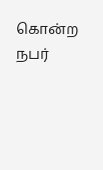கொன்ற நபர்